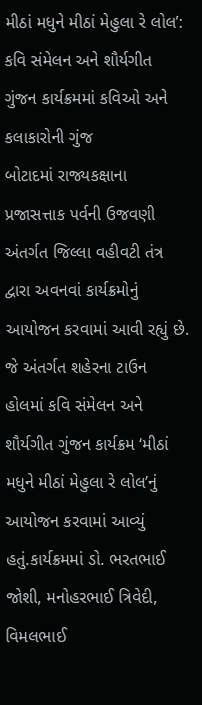મીઠાં મધુને મીઠાં મેહુલા રે લોલ’: કવિ સંમેલન અને શૌર્યગીત ગુંજન કાર્યક્રમમાં કવિઓ અને કલાકારોની ગુંજ
બોટાદમાં રાજ્યકક્ષાના પ્રજાસત્તાક પર્વની ઉજવણી અંતર્ગત જિલ્લા વહીવટી તંત્ર દ્વારા અવનવાં કાર્યક્રમોનું આયોજન કરવામાં આવી રહ્યું છે. જે અંતર્ગત શહેરના ટાઉન હોલમાં કવિ સંમેલન અને શૌર્યગીત ગુંજન કાર્યક્રમ ‘મીઠાં મધુને મીઠાં મેહુલા રે લોલ’નું આયોજન કરવામાં આવ્યું હતું.કાર્યક્રમમાં ડો. ભરતભાઈ જોશી, મનોહરભાઈ ત્રિવેદી, વિમલભાઈ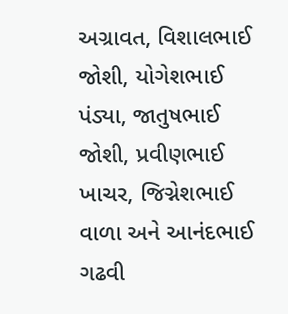અગ્રાવત, વિશાલભાઈ જોશી, યોગેશભાઈ પંડ્યા, જાતુષભાઈ જોશી, પ્રવીણભાઈ ખાચર, જિગ્નેશભાઈ વાળા અને આનંદભાઈ ગઢવી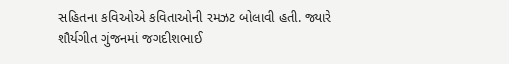સહિતના કવિઓએ કવિતાઓની રમઝટ બોલાવી હતી. જ્યારે શૌર્યગીત ગુંજનમાં જગદીશભાઈ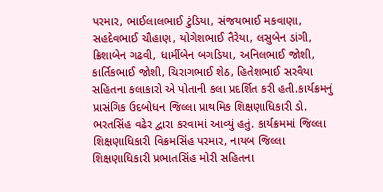પરમાર, ભાઈલાલભાઈ ટુંડિયા, સંજયભાઈ મકવાણા, સહદેવભાઈ ચૌહાણ, યોગેશભાઈ તૈરેયા, લસુબેન ડાંગી, ક્રિશાબેન ગઢવી, ધાર્મીબેન બગડિયા, અનિલભાઈ જોશી, કાર્તિકભાઈ જોશી, ચિરાગભાઈ શેઠ, હિતેશભાઈ સરવૈયા સહિતના કલાકારો એ પોતાની કલા પ્રદર્શિત કરી હતી.કાર્યક્રમનું પ્રાસંગિક ઉદબોધન જિલ્લા પ્રાથમિક શિક્ષણાધિકારી ડો. ભરતસિંહ વઢેર દ્વારા કરવામાં આવ્યું હતું. કાર્યક્રમમાં જિલ્લા શિક્ષણાધિકારી વિક્રમસિંહ પરમાર, નાયબ જિલ્લા શિક્ષણાધિકારી પ્રભાતસિંહ મોરી સહિતના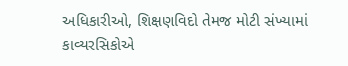અધિકારીઓ, શિક્ષણવિદો તેમજ મોટી સંખ્યામાં કાવ્યરસિકોએ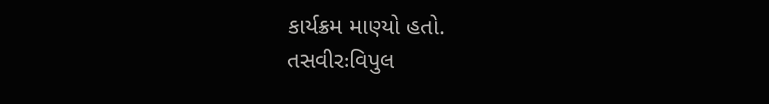કાર્યક્રમ માણ્યો હતો.
તસવીરઃવિપુલ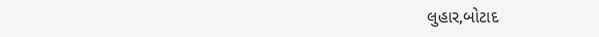લુહાર,બોટાદ